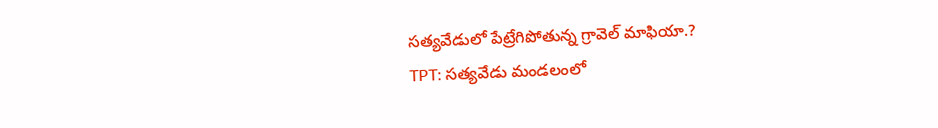సత్యవేడులో పేట్రేగిపోతున్న గ్రావెల్ మాఫియా.?
TPT: సత్యవేడు మండలంలో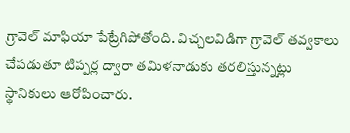గ్రావెల్ మాఫియా పేట్రేగిపోతోంది. విచ్చలవిడిగా గ్రావెల్ తవ్వకాలు చేపడుతూ టిప్పర్ల ద్వారా తమిళనాడుకు తరలిస్తున్నట్లు స్థానికులు ఆరోపించారు.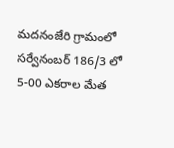మదనంజేరి గ్రామంలో సర్వేనంబర్ 186/3 లో 5-00 ఎకరాల మేత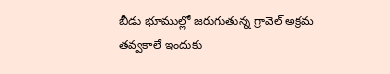బీడు భూముల్లో జరుగుతున్న గ్రావెల్ అక్రమ తవ్వకాలే ఇందుకు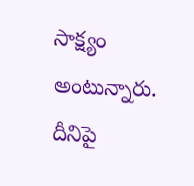సాక్ష్యం అంటున్నారు. దీనిపై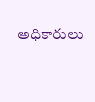అధికారులు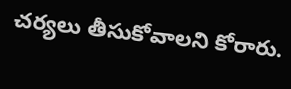చర్యలు తీసుకోవాలని కోరారు.